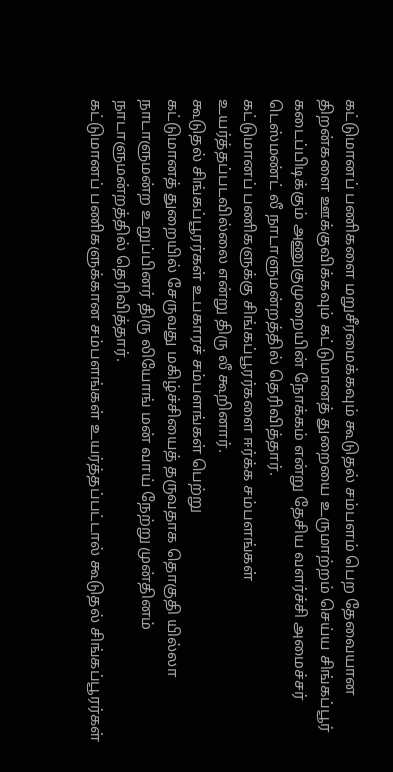கட்டுமானப் பணிகளை மறுசீரமைக்கவும் கூடுதல் சம்பளம் பெற தேவையான திறன்களை ஊக்குவிக்கவும் கட்டுமானத் துறையை உருமாற்றம் செய்ய சிங்கப்பூர் கடைப்பிடிக்கும் அணுகுமுறையின் நோக்கம் என்று தேசிய வளர்ச்சி அமைச்சர் டெஸ்மண்ட் லீ நாடாளுமன்றத்தில் தெரிவித்தார்.
கட்டுமானப் பணிகளுக்கு சிங்கப்பூரர்களை ஈர்க்க சம்பளங்கள் உயர்த்தப்படவில்லை என்று திரு லீ கூறினார்.
கூடுதல் சிங்கப்பூரர்கள் உபகாரச் சம்பளங்கள் பெற்று
கட்டுமானத் துறையில் சேருவது மகிழ்ச்சியைத் தருவதாக தொகுதி யில்லா நாடாளுமன்ற உறுப்பினர் திரு லியோங் மன் வாய் நேற்று முன்தினம் நாடாளுமன்றத்தில் தெரிவித்தார்.
கட்டுமானப் பணிகளுக்கான சம்பளங்கள் உயர்த்தப்பட்டால் கூடுதல் சிங்கப்பூரர்கள்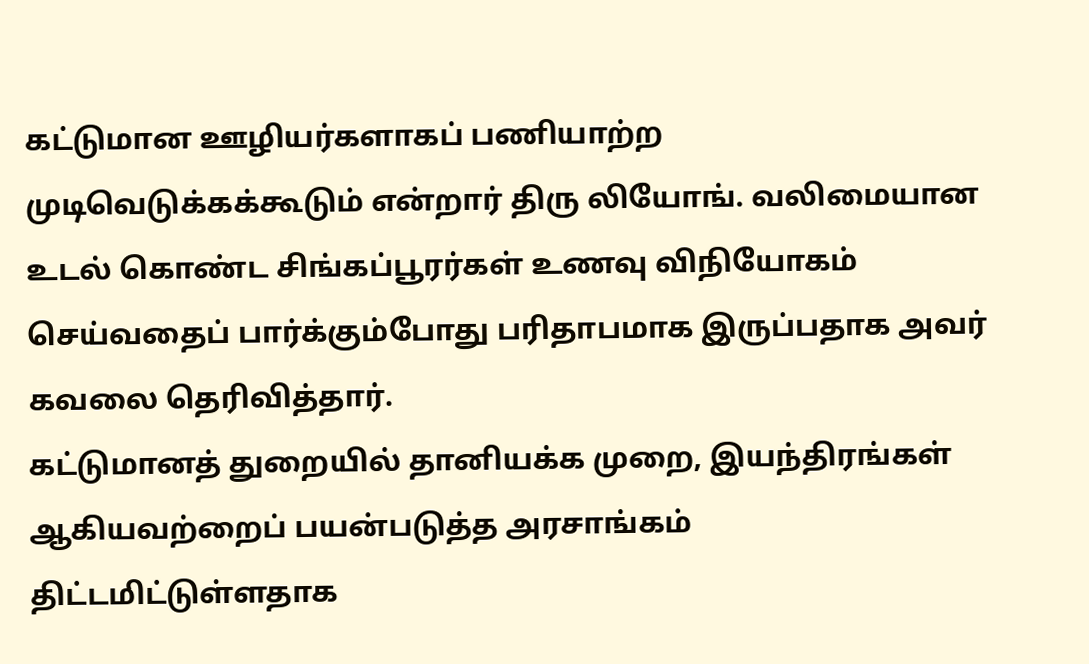கட்டுமான ஊழியர்களாகப் பணியாற்ற முடிவெடுக்கக்கூடும் என்றார் திரு லியோங். வலிமையான உடல் கொண்ட சிங்கப்பூரர்கள் உணவு விநியோகம் செய்வதைப் பார்க்கும்போது பரிதாபமாக இருப்பதாக அவர் கவலை தெரிவித்தார்.
கட்டுமானத் துறையில் தானியக்க முறை, இயந்திரங்கள் ஆகியவற்றைப் பயன்படுத்த அரசாங்கம் திட்டமிட்டுள்ளதாக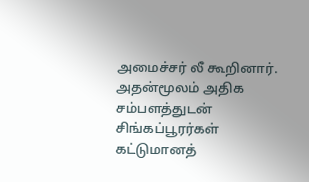அமைச்சர் லீ கூறினார். அதன்மூலம் அதிக சம்பளத்துடன் சிங்கப்பூரர்கள் கட்டுமானத்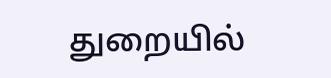துறையில்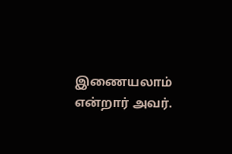இணையலாம் என்றார் அவர்.